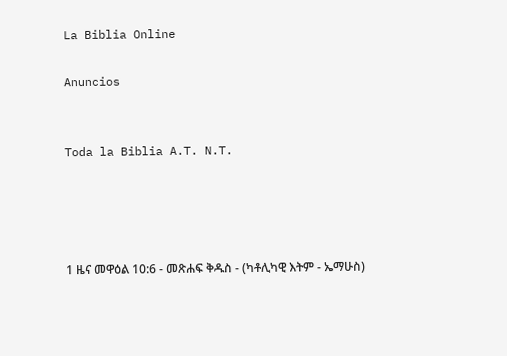La Biblia Online

Anuncios


Toda la Biblia A.T. N.T.




1 ዜና መዋዕል 10:6 - መጽሐፍ ቅዱስ - (ካቶሊካዊ እትም - ኤማሁስ)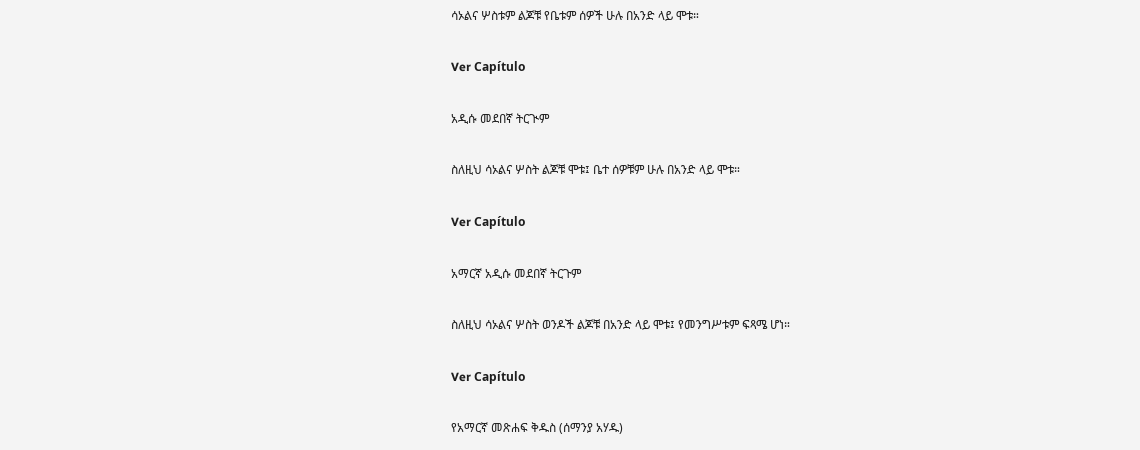ሳኦልና ሦስቱም ልጆቹ የቤቱም ሰዎች ሁሉ በአንድ ላይ ሞቱ።

Ver Capítulo

አዲሱ መደበኛ ትርጒም

ስለዚህ ሳኦልና ሦስት ልጆቹ ሞቱ፤ ቤተ ሰዎቹም ሁሉ በአንድ ላይ ሞቱ።

Ver Capítulo

አማርኛ አዲሱ መደበኛ ትርጉም

ስለዚህ ሳኦልና ሦስት ወንዶች ልጆቹ በአንድ ላይ ሞቱ፤ የመንግሥቱም ፍጻሜ ሆነ።

Ver Capítulo

የአማርኛ መጽሐፍ ቅዱስ (ሰማንያ አሃዱ)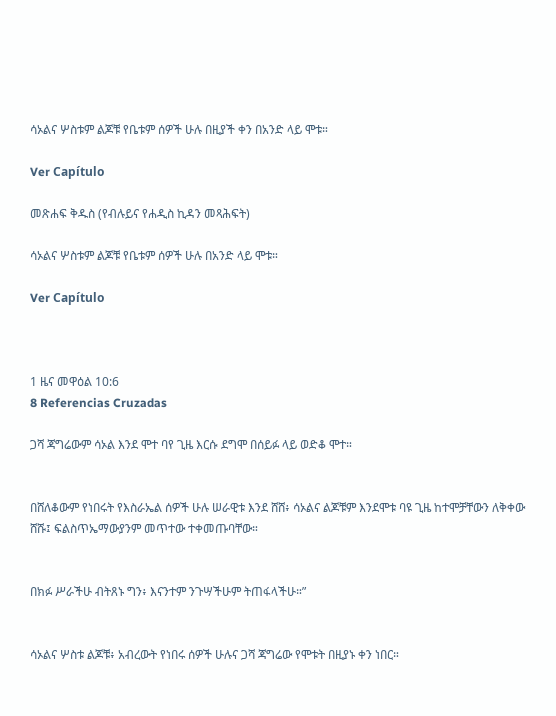ሳኦልና ሦስቱም ልጆቹ የቤቱም ሰዎች ሁሉ በዚያች ቀን በአንድ ላይ ሞቱ።

Ver Capítulo

መጽሐፍ ቅዱስ (የብሉይና የሐዲስ ኪዳን መጻሕፍት)

ሳኦልና ሦስቱም ልጆቹ የቤቱም ሰዎች ሁሉ በአንድ ላይ ሞቱ።

Ver Capítulo



1 ዜና መዋዕል 10:6
8 Referencias Cruzadas

ጋሻ ጃግሬውም ሳኦል እንደ ሞተ ባየ ጊዜ እርሱ ደግሞ በሰይፉ ላይ ወድቆ ሞተ።


በሸለቆውም የነበሩት የእስራኤል ሰዎች ሁሉ ሠራዊቱ እንደ ሸሸ፥ ሳኦልና ልጆቹም እንደሞቱ ባዩ ጊዜ ከተሞቻቸውን ለቅቀው ሸሹ፤ ፍልስጥኤማውያንም መጥተው ተቀመጡባቸው።


በክፉ ሥራችሁ ብትጸኑ ግን፥ እናንተም ንጉሣችሁም ትጠፋላችሁ።”


ሳኦልና ሦስቱ ልጆቹ፥ አብረውት የነበሩ ሰዎች ሁሉና ጋሻ ጃግሬው የሞቱት በዚያኑ ቀን ነበር።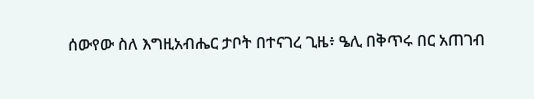ሰውየው ስለ እግዚአብሔር ታቦት በተናገረ ጊዜ፥ ዔሊ በቅጥሩ በር አጠገብ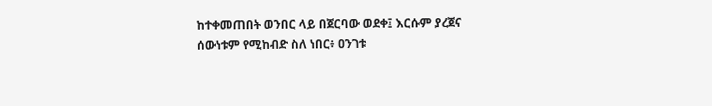ከተቀመጠበት ወንበር ላይ በጀርባው ወደቀ፤ እርሱም ያረጀና ሰውነቱም የሚከብድ ስለ ነበር፥ ዐንገቱ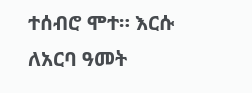ተሰብሮ ሞተ። እርሱ ለአርባ ዓመት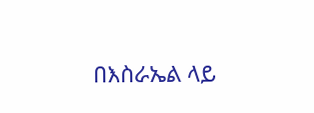በእስራኤል ላይ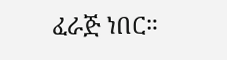ፈራጅ ነበር።